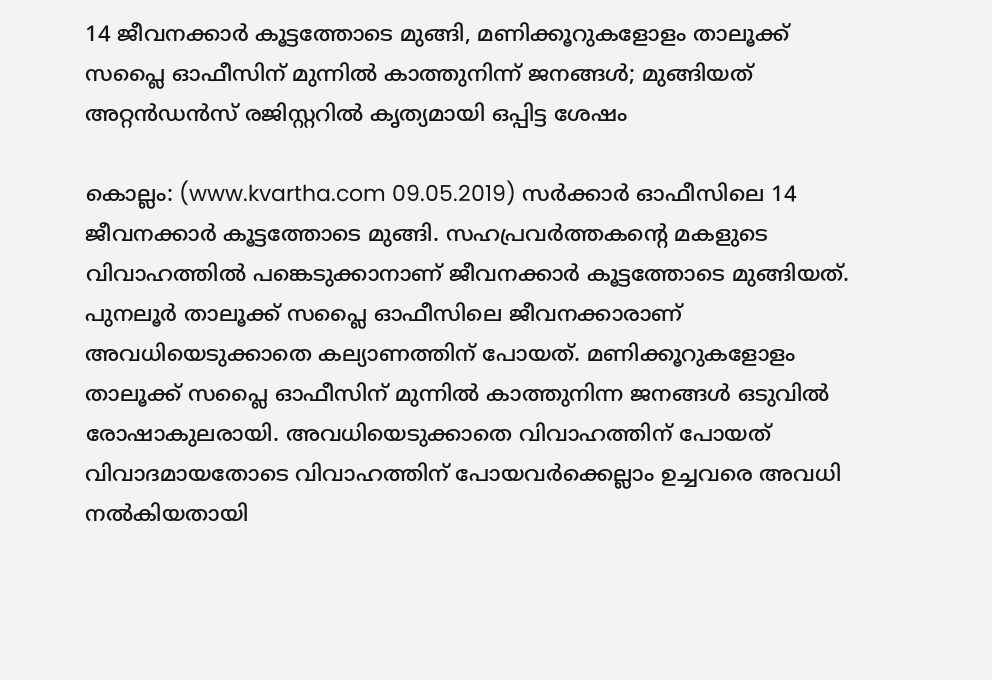14 ജീവനക്കാര്‍ കൂട്ടത്തോടെ മുങ്ങി, മണിക്കൂറുകളോളം താലൂക്ക് സപ്ലൈ ഓഫീസിന് മുന്നില്‍ കാത്തുനിന്ന് ജനങ്ങള്‍; മുങ്ങിയത് അറ്റന്‍ഡന്‍സ് രജിസ്റ്ററില്‍ കൃത്യമായി ഒപ്പിട്ട ശേഷം

കൊല്ലം: (www.kvartha.com 09.05.2019) സര്‍ക്കാര്‍ ഓഫീസിലെ 14 ജീവനക്കാര്‍ കൂട്ടത്തോടെ മുങ്ങി. സഹപ്രവര്‍ത്തകന്റെ മകളുടെ വിവാഹത്തില്‍ പങ്കെടുക്കാനാണ് ജീവനക്കാര്‍ കൂട്ടത്തോടെ മുങ്ങിയത്. പുനലൂര്‍ താലൂക്ക് സപ്ലൈ ഓഫീസിലെ ജീവനക്കാരാണ് അവധിയെടുക്കാതെ കല്യാണത്തിന് പോയത്. മണിക്കൂറുകളോളം താലൂക്ക് സപ്ലൈ ഓഫീസിന് മുന്നില്‍ കാത്തുനിന്ന ജനങ്ങള്‍ ഒടുവില്‍ രോഷാകുലരായി. അവധിയെടുക്കാതെ വിവാഹത്തിന് പോയത് വിവാദമായതോടെ വിവാഹത്തിന് പോയവര്‍ക്കെല്ലാം ഉച്ചവരെ അവധി നല്‍കിയതായി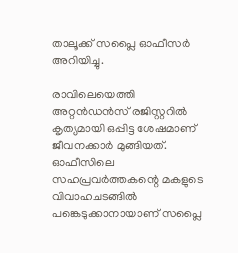താലൂക്ക് സപ്ലൈ ഓഫീസര്‍ അറിയിച്ചു.

രാവിലെയെത്തി അറ്റന്‍ഡന്‍സ് രജിസ്റ്ററില്‍ കൃത്യമായി ഒപ്പിട്ട ശേഷമാണ് ജീവനക്കാര്‍ മുങ്ങിയത്. ഓഫീസിലെ സഹപ്രവര്‍ത്തകന്റെ മകളുടെ വിവാഹചടങ്ങില്‍ പങ്കെടുക്കാനായാണ് സപ്ലൈ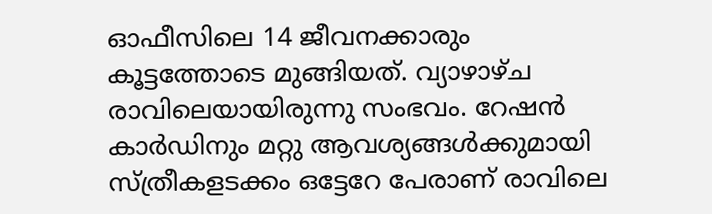ഓഫീസിലെ 14 ജീവനക്കാരും കൂട്ടത്തോടെ മുങ്ങിയത്. വ്യാഴാഴ്ച രാവിലെയായിരുന്നു സംഭവം. റേഷന്‍ കാര്‍ഡിനും മറ്റു ആവശ്യങ്ങള്‍ക്കുമായി സ്ത്രീകളടക്കം ഒട്ടേറേ പേരാണ് രാവിലെ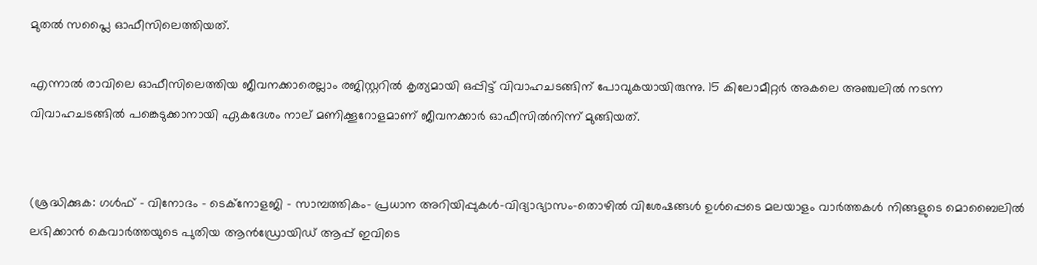മുതല്‍ സപ്ലൈ ഓഫീസിലെത്തിയത്.

എന്നാല്‍ രാവിലെ ഓഫീസിലെത്തിയ ജീവനക്കാരെല്ലാം രജിസ്റ്ററില്‍ കൃത്യമായി ഒപ്പിട്ട് വിവാഹചടങ്ങിന് പോവുകയായിരുന്നു. 15 കിലോമീറ്റര്‍ അകലെ അഞ്ചലില്‍ നടന്ന വിവാഹചടങ്ങില്‍ പങ്കെടുക്കാനായി ഏകദേശം നാല് മണിക്കൂറോളമാണ് ജീവനക്കാര്‍ ഓഫീസില്‍നിന്ന് മുങ്ങിയത്.


(ശ്രദ്ധിക്കുക: ഗൾഫ് - വിനോദം - ടെക്നോളജി - സാമ്പത്തികം- പ്രധാന അറിയിപ്പുകൾ-വിദ്യാഭ്യാസം-തൊഴിൽ വിശേഷങ്ങൾ ഉൾപ്പെടെ മലയാളം വാർത്തകൾ നിങ്ങളുടെ മൊബൈലിൽ ലഭിക്കാൻ കെവാർത്തയുടെ പുതിയ ആൻഡ്രോയിഡ് ആപ്പ് ഇവിടെ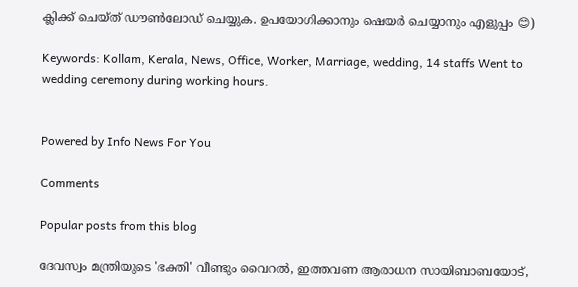ക്ലിക്ക് ചെയ്ത് ഡൗൺലോഡ് ചെയ്യുക. ഉപയോഗിക്കാനും ഷെയർ ചെയ്യാനും എളുപ്പം 😊)

Keywords: Kollam, Kerala, News, Office, Worker, Marriage, wedding, 14 staffs Went to wedding ceremony during working hours.


Powered by Info News For You

Comments

Popular posts from this blog

ദേവസ്വം മന്ത്രിയുടെ 'ഭക്തി' വീണ്ടും വൈറല്‍, ഇത്തവണ ആരാധന സായിബാബയോട്,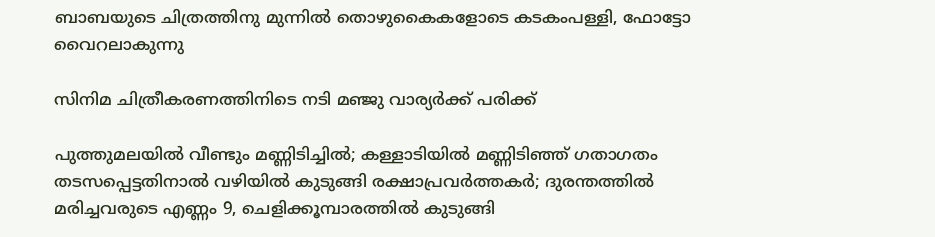ബാബയുടെ ചിത്രത്തിനു മുന്നില്‍ തൊഴുകൈകളോടെ കടകംപള്ളി, ഫോട്ടോ വൈറലാകുന്നു

സിനിമ ചിത്രീകരണത്തിനിടെ നടി മഞ്ജു വാര്യര്‍ക്ക് പരിക്ക്

പുത്തുമലയില്‍ വീണ്ടും മണ്ണിടിച്ചില്‍; കള്ളാടിയില്‍ മണ്ണിടിഞ്ഞ് ഗതാഗതം തടസപ്പെട്ടതിനാല്‍ വഴിയില്‍ കുടുങ്ങി രക്ഷാപ്രവര്‍ത്തകര്‍; ദുരന്തത്തില്‍ മരിച്ചവരുടെ എണ്ണം 9, ചെളിക്കൂമ്പാരത്തില്‍ കുടുങ്ങി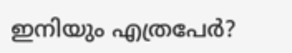ഇനിയും എത്രപേര്‍?